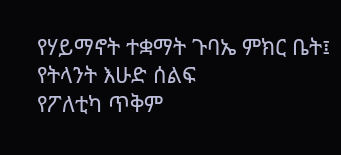የሃይማኖት ተቋማት ጉባኤ ምክር ቤት፤ የትላንት እሁድ ሰልፍ
የፖለቲካ ጥቅም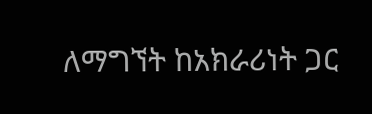ለማግኘት ከአክራሪነት ጋር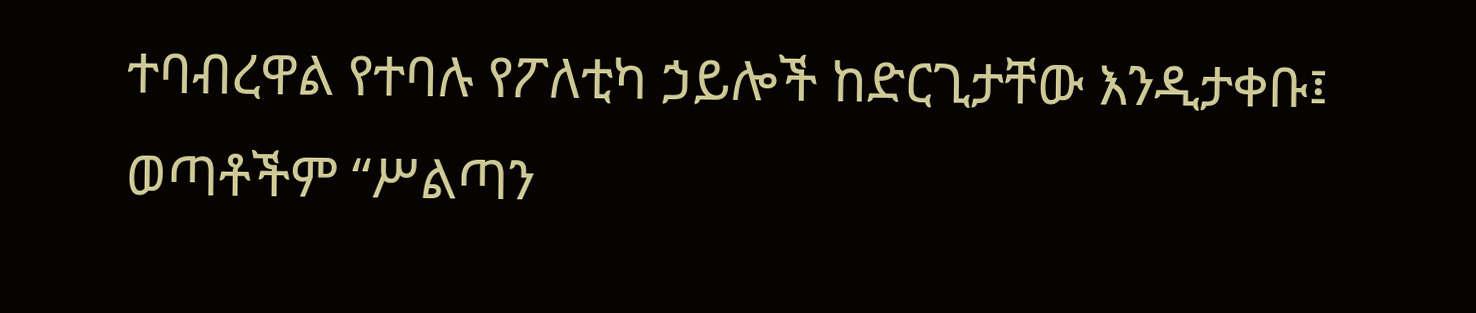ተባብረዋል የተባሉ የፖለቲካ ኃይሎች ከድርጊታቸው እንዲታቀቡ፤ ወጣቶችም “ሥልጣን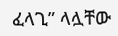ፈላጊ” ላሏቸው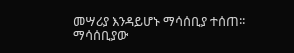መሣሪያ እንዳይሆኑ ማሳሰቢያ ተሰጠ፡፡
ማሳሰቢያው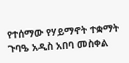የተሰማው የሃይማኖት ተቋማት ጉባዔ አዲስ አበባ መስቀል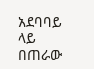አደባባይ ላይ በጠራው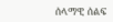ሰላማዊ ሰልፍ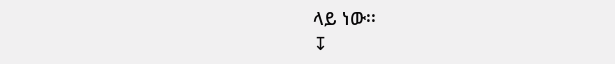ላይ ነው፡፡
↧